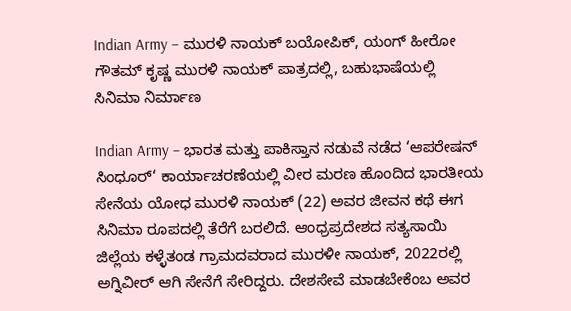Indian Army – ಮುರಳಿ ನಾಯಕ್ ಬಯೋಪಿಕ್, ಯಂಗ್ ಹೀರೋ ಗೌತಮ್ ಕೃಷ್ಣ ಮುರಳಿ ನಾಯಕ್ ಪಾತ್ರದಲ್ಲಿ, ಬಹುಭಾಷೆಯಲ್ಲಿ ಸಿನಿಮಾ ನಿರ್ಮಾಣ

Indian Army – ಭಾರತ ಮತ್ತು ಪಾಕಿಸ್ತಾನ ನಡುವೆ ನಡೆದ ‘ಆಪರೇಷನ್ ಸಿಂಧೂರ್‘ ಕಾರ್ಯಾಚರಣೆಯಲ್ಲಿ ವೀರ ಮರಣ ಹೊಂದಿದ ಭಾರತೀಯ ಸೇನೆಯ ಯೋಧ ಮುರಳಿ ನಾಯಕ್ (22) ಅವರ ಜೀವನ ಕಥೆ ಈಗ ಸಿನಿಮಾ ರೂಪದಲ್ಲಿ ತೆರೆಗೆ ಬರಲಿದೆ. ಆಂಧ್ರಪ್ರದೇಶದ ಸತ್ಯಸಾಯಿ ಜಿಲ್ಲೆಯ ಕಳ್ಳೆತಂಡ ಗ್ರಾಮದವರಾದ ಮುರಳೀ ನಾಯಕ್, 2022ರಲ್ಲಿ ಅಗ್ನಿವೀರ್ ಆಗಿ ಸೇನೆಗೆ ಸೇರಿದ್ದರು. ದೇಶಸೇವೆ ಮಾಡಬೇಕೆಂಬ ಅವರ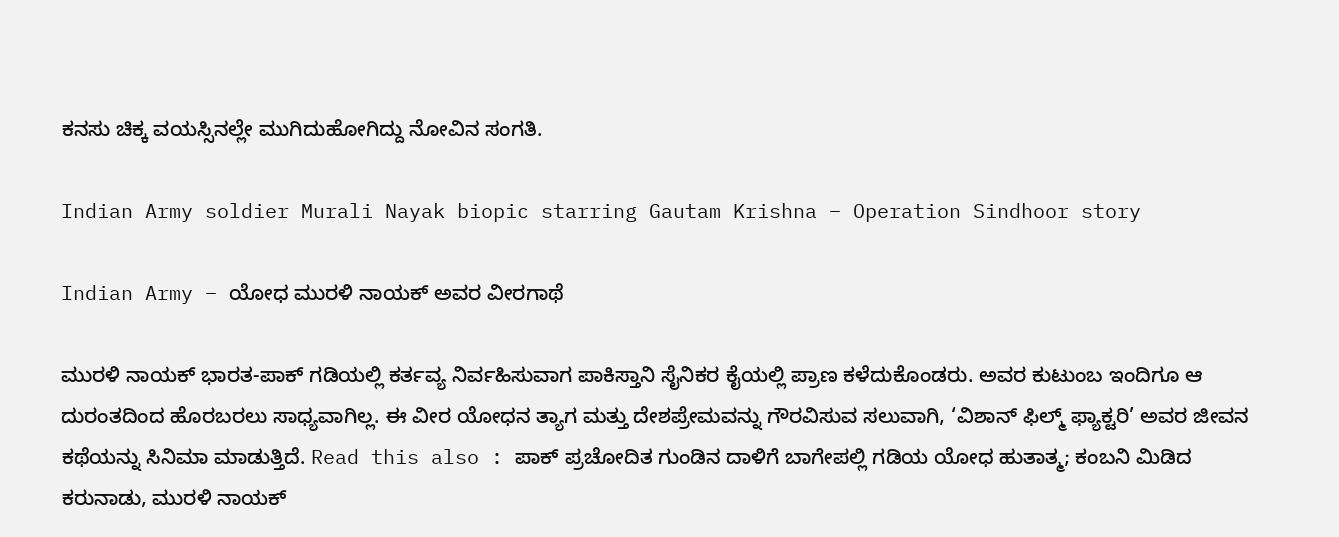ಕನಸು ಚಿಕ್ಕ ವಯಸ್ಸಿನಲ್ಲೇ ಮುಗಿದುಹೋಗಿದ್ದು ನೋವಿನ ಸಂಗತಿ.

Indian Army soldier Murali Nayak biopic starring Gautam Krishna – Operation Sindhoor story

Indian Army – ಯೋಧ ಮುರಳಿ ನಾಯಕ್ ಅವರ ವೀರಗಾಥೆ

ಮುರಳಿ ನಾಯಕ್ ಭಾರತ-ಪಾಕ್ ಗಡಿಯಲ್ಲಿ ಕರ್ತವ್ಯ ನಿರ್ವಹಿಸುವಾಗ ಪಾಕಿಸ್ತಾನಿ ಸೈನಿಕರ ಕೈಯಲ್ಲಿ ಪ್ರಾಣ ಕಳೆದುಕೊಂಡರು. ಅವರ ಕುಟುಂಬ ಇಂದಿಗೂ ಆ ದುರಂತದಿಂದ ಹೊರಬರಲು ಸಾಧ್ಯವಾಗಿಲ್ಲ. ಈ ವೀರ ಯೋಧನ ತ್ಯಾಗ ಮತ್ತು ದೇಶಪ್ರೇಮವನ್ನು ಗೌರವಿಸುವ ಸಲುವಾಗಿ, ‘ವಿಶಾನ್ ಫಿಲ್ಮ್ ಫ್ಯಾಕ್ಟರಿ’ ಅವರ ಜೀವನ ಕಥೆಯನ್ನು ಸಿನಿಮಾ ಮಾಡುತ್ತಿದೆ. Read this also : ಪಾಕ್ ಪ್ರಚೋದಿತ ಗುಂಡಿನ ದಾಳಿಗೆ ಬಾಗೇಪಲ್ಲಿ ಗಡಿಯ ಯೋಧ ಹುತಾತ್ಮ; ಕಂಬನಿ ಮಿಡಿದ ಕರುನಾಡು, ಮುರಳಿ ನಾಯಕ್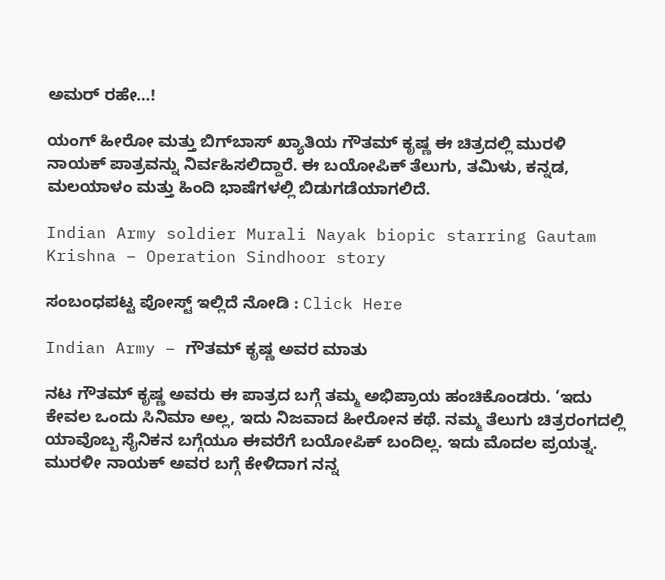ಅಮರ್‍ ರಹೇ…!

ಯಂಗ್ ಹೀರೋ ಮತ್ತು ಬಿಗ್‌ಬಾಸ್ ಖ್ಯಾತಿಯ ಗೌತಮ್ ಕೃಷ್ಣ ಈ ಚಿತ್ರದಲ್ಲಿ ಮುರಳಿ ನಾಯಕ್ ಪಾತ್ರವನ್ನು ನಿರ್ವಹಿಸಲಿದ್ದಾರೆ. ಈ ಬಯೋಪಿಕ್ ತೆಲುಗು, ತಮಿಳು, ಕನ್ನಡ, ಮಲಯಾಳಂ ಮತ್ತು ಹಿಂದಿ ಭಾಷೆಗಳಲ್ಲಿ ಬಿಡುಗಡೆಯಾಗಲಿದೆ.

Indian Army soldier Murali Nayak biopic starring Gautam Krishna – Operation Sindhoor story

ಸಂಬಂಧಪಟ್ಟ ಪೋಸ್ಟ್ ಇಲ್ಲಿದೆ ನೋಡಿ : Click Here

Indian Army – ಗೌತಮ್ ಕೃಷ್ಣ ಅವರ ಮಾತು

ನಟ ಗೌತಮ್ ಕೃಷ್ಣ ಅವರು ಈ ಪಾತ್ರದ ಬಗ್ಗೆ ತಮ್ಮ ಅಭಿಪ್ರಾಯ ಹಂಚಿಕೊಂಡರು. ‘ಇದು ಕೇವಲ ಒಂದು ಸಿನಿಮಾ ಅಲ್ಲ, ಇದು ನಿಜವಾದ ಹೀರೋನ ಕಥೆ. ನಮ್ಮ ತೆಲುಗು ಚಿತ್ರರಂಗದಲ್ಲಿ ಯಾವೊಬ್ಬ ಸೈನಿಕನ ಬಗ್ಗೆಯೂ ಈವರೆಗೆ ಬಯೋಪಿಕ್ ಬಂದಿಲ್ಲ. ಇದು ಮೊದಲ ಪ್ರಯತ್ನ. ಮುರಳೀ ನಾಯಕ್ ಅವರ ಬಗ್ಗೆ ಕೇಳಿದಾಗ ನನ್ನ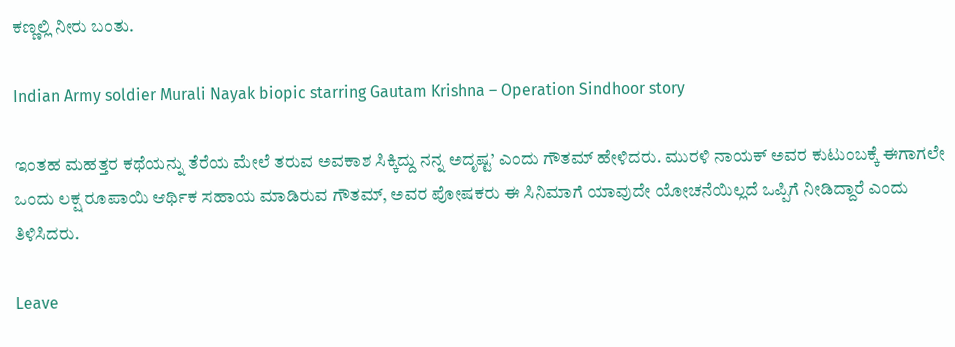ಕಣ್ಣಲ್ಲಿ ನೀರು ಬಂತು.

Indian Army soldier Murali Nayak biopic starring Gautam Krishna – Operation Sindhoor story

ಇಂತಹ ಮಹತ್ತರ ಕಥೆಯನ್ನು ತೆರೆಯ ಮೇಲೆ ತರುವ ಅವಕಾಶ ಸಿಕ್ಕಿದ್ದು ನನ್ನ ಅದೃಷ್ಟ’ ಎಂದು ಗೌತಮ್ ಹೇಳಿದರು. ಮುರಳಿ ನಾಯಕ್ ಅವರ ಕುಟುಂಬಕ್ಕೆ ಈಗಾಗಲೇ ಒಂದು ಲಕ್ಷ ರೂಪಾಯಿ ಆರ್ಥಿಕ ಸಹಾಯ ಮಾಡಿರುವ ಗೌತಮ್, ಅವರ ಪೋಷಕರು ಈ ಸಿನಿಮಾಗೆ ಯಾವುದೇ ಯೋಚನೆಯಿಲ್ಲದೆ ಒಪ್ಪಿಗೆ ನೀಡಿದ್ದಾರೆ ಎಂದು ತಿಳಿಸಿದರು.

Leave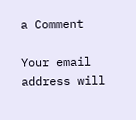a Comment

Your email address will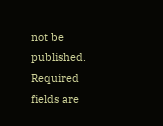not be published. Required fields are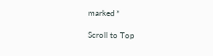marked *

Scroll to Top